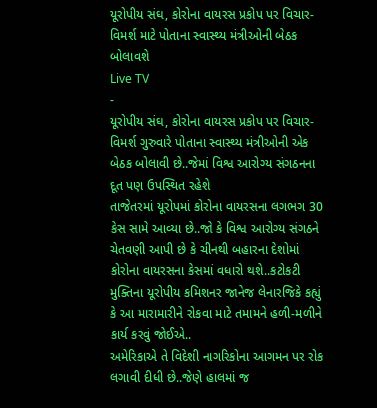યૂરોપીય સંઘ, કોરોના વાયરસ પ્રકોપ પર વિચાર-વિમર્શ માટે પોતાના સ્વાસ્થ્ય મંત્રીઓની બેઠક બોલાવશે
Live TV
-
યૂરોપીય સંઘ, કોરોના વાયરસ પ્રકોપ પર વિચાર-વિમર્શ ગુરુવારે પોતાના સ્વાસ્થ્ય મંત્રીઓની એક બેઠક બોલાવી છે..જેમાં વિશ્વ આરોગ્ય સંગઠનના દૂત પણ ઉપસ્થિત રહેશે
તાજેતરમાં યૂરોપમાં કોરોના વાયરસના લગભગ 30 કેસ સામે આવ્યા છે..જો કે વિશ્વ આરોગ્ય સંગઠને ચેતવણી આપી છે કે ચીનથી બહારના દેશોમાં કોરોના વાયરસના કેસમાં વધારો થશે..કટોકટી મુક્તિના યૂરોપીય કમિશનર જાનેજ લેનારજિકે કહ્યું કે આ મારામારીને રોકવા માટે તમામને હળી-મળીને કાર્ય કરવું જોઈએ..
અમેરિકાએ તે વિદેશી નાગરિકોના આગમન પર રોક લગાવી દીધી છે..જેણે હાલમાં જ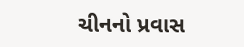ચીનનો પ્રવાસ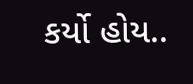કર્યો હોય..